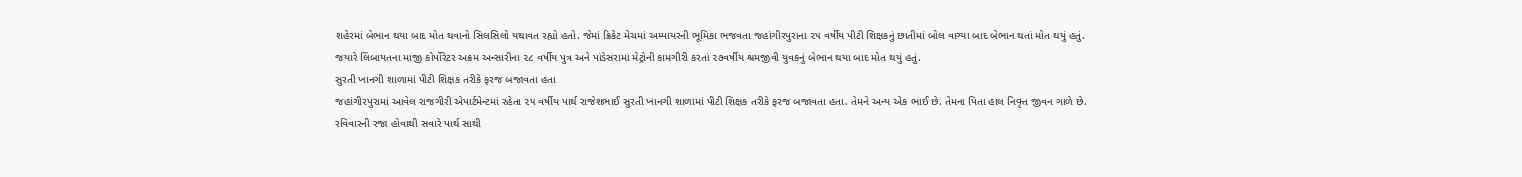શહેરમાં બેભાન થયા બાદ મોત થવાનો સિલસિલો યથાવત રહ્યો હતો. જેમાં ક્રિકેટ મેચમાં અમ્પાયરની ભૂમિકા ભજવતા જહાંગીરપુરાના ૨૫ વર્ષીય પીટી શિક્ષકનું છાતીમાં બોલ વાગ્યા બાદ બેભાન થતાં મોત થયું હતું. જયારે લિંબાયતના માજી કોર્પોરેટર અક્રમ અન્સારીના ૨૮ વર્ષીય પુત્ર અને પાંડેસરામાં મેટ્રોની કામગીરી કરતાં ૨૭વર્ષીય શ્રમજીવી યુવકનું બેભાન થયા બાદ મોત થયું હતું.
સુરતી ખાનગી શાળામાં પીટી શિક્ષક તરીકે ફરજ બજાવતા હતા
જહાંગીરપુરામાં આવેલ રાજગીરી એપાર્ટમેન્ટમાં રહેતા ૨૫ વર્ષીય પાર્થ રાજેશભાઈ સુરતી ખાનગી શાળામાં પીટી શિક્ષક તરીકે ફરજ બજાવતા હતા. તેમને અન્ય એક ભાઈ છે. તેમના પિતા હાલ નિવૃત્ત જીવન ગાળે છે. રવિવારની રજા હોવાથી સવારે પાર્થ સાથી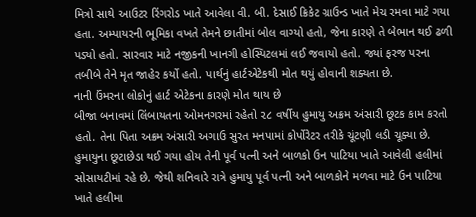મિત્રો સાથે આઉટર રિંગરોડ ખાતે આવેલા વી. બી. દેસાઈ ક્રિકેટ ગ્રાઉન્ડ ખાતે મેચ રમવા માટે ગયા હતા. અમ્પાયરની ભૂમિકા વખતે તેમને છાતીમાં બોલ વાગ્યો હતો, જેના કારણે તે બેભાન થઈ ઢળી પડ્યો હતો. સારવાર માટે નજીકની ખાનગી હોસ્પિટલમાં લઈ જવાયો હતો. જ્યાં ફરજ પરના તબીબે તેને મૃત જાહેર કર્યો હતો. પાર્થનું હાર્ટએટેકથી મોત થયું હોવાની શક્યતા છે.
નાની ઉંમરના લોકોનું હાર્ટ એટેકના કારણે મોત થાય છે
બીજા બનાવમાં લિંબાયતના ઓમનગરમાં રહેતો ૨૮ વર્ષીય હુમાયુ અક્રમ અંસારી છૂટક કામ કરતો હતો. તેના પિતા અક્રમ અંસારી અગાઉ સુરત મનપામાં કોર્પોરેટર તરીકે ચૂંટણી લડી ચૂક્યા છે. હુમાયુના છૂટાછેડા થઈ ગયા હોય તેની પૂર્વ પત્ની અને બાળકો ઉન પાટિયા ખાતે આવેલી હલીમાં સોસાયટીમાં રહે છે. જેથી શનિવારે રાત્રે હુમાયુ પૂર્વ પત્ની અને બાળકોને મળવા માટે ઉન પાટિયા ખાતે હલીમા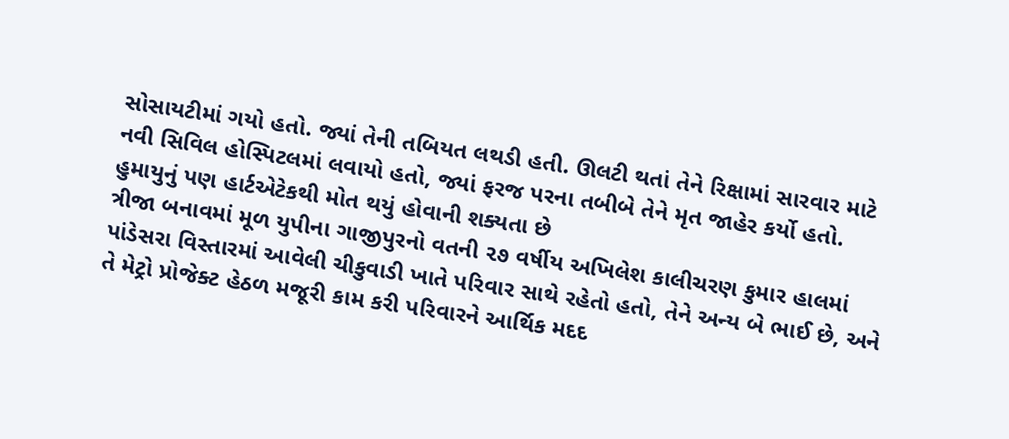સોસાયટીમાં ગયો હતો. જ્યાં તેની તબિયત લથડી હતી. ઊલટી થતાં તેને રિક્ષામાં સારવાર માટે નવી સિવિલ હોસ્પિટલમાં લવાયો હતો, જ્યાં ફરજ પરના તબીબે તેને મૃત જાહેર કર્યો હતો.
હુમાયુનું પણ હાર્ટએટેકથી મોત થયું હોવાની શક્યતા છે
ત્રીજા બનાવમાં મૂળ યુપીના ગાજીપુરનો વતની ૨૭ વર્ષીય અખિલેશ કાલીચરણ કુમાર હાલમાં પાંડેસરા વિસ્તારમાં આવેલી ચીકુવાડી ખાતે પરિવાર સાથે રહેતો હતો, તેને અન્ય બે ભાઈ છે, અને તે મેટ્રો પ્રોજેક્ટ હેઠળ મજૂરી કામ કરી પરિવારને આર્થિક મદદ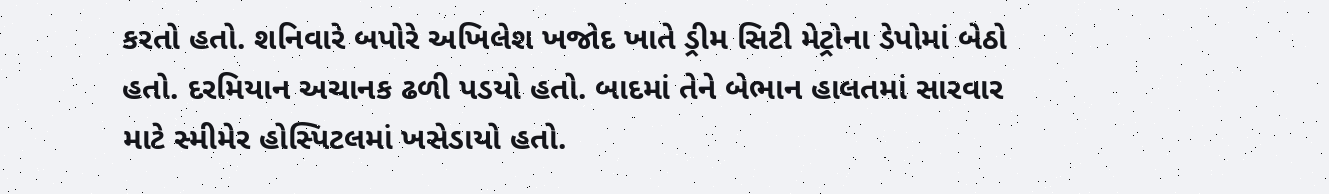કરતો હતો. શનિવારે બપોરે અખિલેશ ખજોદ ખાતે ડ્રીમ સિટી મેટ્રોના ડેપોમાં બેઠો હતો. દરમિયાન અચાનક ઢળી પડયો હતો. બાદમાં તેને બેભાન હાલતમાં સારવાર માટે સ્મીમેર હોસ્પિટલમાં ખસેડાયો હતો.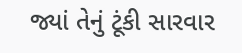જ્યાં તેનું ટૂંકી સારવાર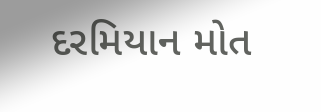દરમિયાન મોત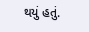થયું હતું.